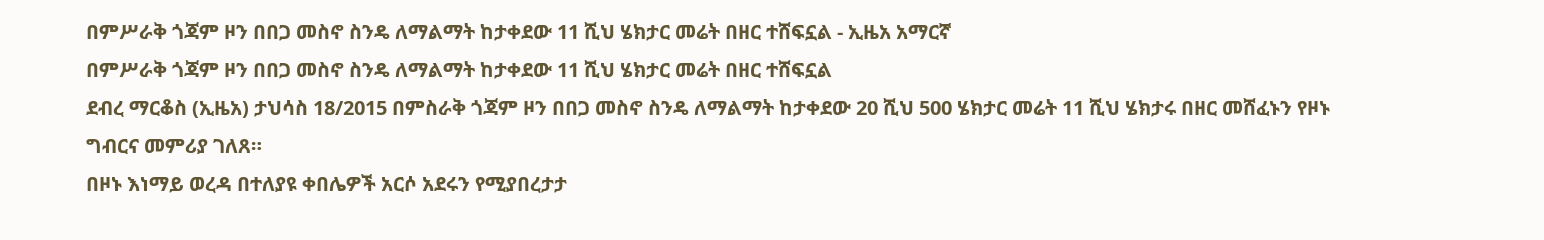በምሥራቅ ጎጃም ዞን በበጋ መስኖ ስንዴ ለማልማት ከታቀደው 11 ሺህ ሄክታር መሬት በዘር ተሸፍኗል - ኢዜአ አማርኛ
በምሥራቅ ጎጃም ዞን በበጋ መስኖ ስንዴ ለማልማት ከታቀደው 11 ሺህ ሄክታር መሬት በዘር ተሸፍኗል
ደብረ ማርቆስ (ኢዜአ) ታህሳስ 18/2015 በምስራቅ ጎጃም ዞን በበጋ መስኖ ስንዴ ለማልማት ከታቀደው 20 ሺህ 500 ሄክታር መሬት 11 ሺህ ሄክታሩ በዘር መሸፈኑን የዞኑ ግብርና መምሪያ ገለጸ።
በዞኑ እነማይ ወረዳ በተለያዩ ቀበሌዎች አርሶ አደሩን የሚያበረታታ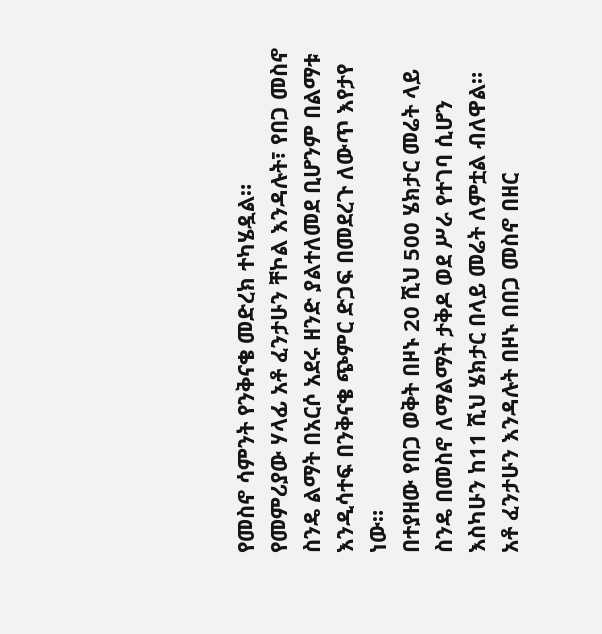የመስኖ ሳምንት የንቅናቄ መድረክ ተካሄዷል።
የመምሪያው ሃላፊ አቶ ፈንታሁን ቸኮል እንዳሉት፣ የበጋ መስኖ ስንዴ ልማት በአርሶ አደሩ ዘንድ ያልተለመደ ቢሆንም በልማቱ እንዲሳተፍ በንቅናቄ ጭምር ድጋፍ በመደረጉ ለውጥ እየታየ ነው።
በተያዘው የበጋ ወቅት በዞኑ 20 ሺህ 500 ሄክታር መሬት ላይ ስንዴ በመስኖ ለማልማት ታቅዶ ወደ ሥራ የተገባ ሲሆን እስካሁን ከ11 ሺህ ሄክታር በላይ መሬት ለምቷል ብለዋል።
አቶ ፈንታሁን እንዳሉት በዞኑ በበጋ መስኖ በዘር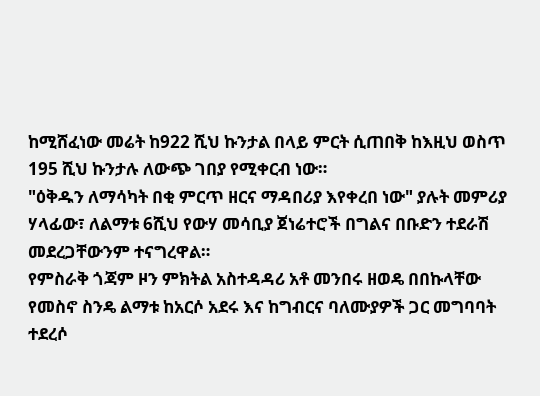ከሚሸፈነው መሬት ከ922 ሺህ ኩንታል በላይ ምርት ሲጠበቅ ከእዚህ ወስጥ 195 ሺህ ኩንታሉ ለውጭ ገበያ የሚቀርብ ነው።
"ዕቅዱን ለማሳካት በቂ ምርጥ ዘርና ማዳበሪያ እየቀረበ ነው" ያሉት መምሪያ ሃላፊው፣ ለልማቱ 6ሺህ የውሃ መሳቢያ ጀነሬተሮች በግልና በቡድን ተደራሽ መደረጋቸውንም ተናግረዋል።
የምስራቅ ጎጃም ዞን ምክትል አስተዳዳሪ አቶ መንበሩ ዘወዴ በበኩላቸው የመስኖ ስንዴ ልማቱ ከአርሶ አደሩ እና ከግብርና ባለሙያዎች ጋር መግባባት ተደረሶ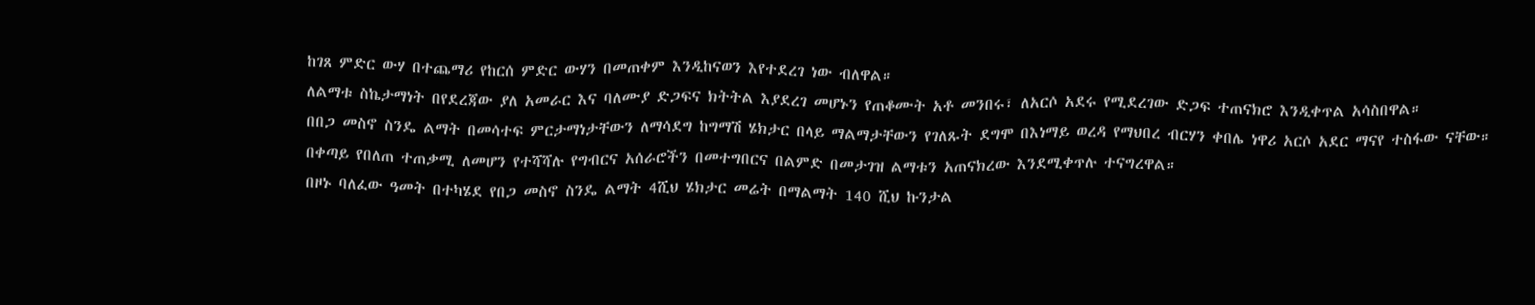ከገጸ ምድር ውሃ በተጨማሪ የከርሰ ምድር ውሃን በመጠቀም እንዲከናወን እየተደረገ ነው ብለዋል።
ለልማቱ ስኬታማነት በየደረጃው ያለ አመራር እና ባለሙያ ድጋፍና ክትትል እያደረገ መሆኑን የጠቆሙት አቶ መንበሩ፣ ለአርሶ አደሩ የሚደረገው ድጋፍ ተጠናክሮ እንዲቀጥል አሳስበዋል።
በበጋ መስኖ ስንዴ ልማት በመሳተፍ ምርታማነታቸውን ለማሳደግ ከግማሽ ሄክታር በላይ ማልማታቸውን የገለጹት ደግሞ በእነማይ ወረዳ የማህበረ ብርሃን ቀበሌ ነዋሪ አርሶ አደር ማናየ ተስፋው ናቸው።
በቀጣይ የበለጠ ተጠቃሚ ለመሆን የተሻሻሉ የግብርና አሰራሮችን በመተግበርና በልምድ በመታገዝ ልማቱን አጠናክረው እንደሚቀጥሉ ተናግረዋል።
በዞኑ ባለፈው ዓመት በተካሄደ የበጋ መስኖ ስንዴ ልማት 4ሺህ ሄክታር መሬት በማልማት 140 ሺህ ኩንታል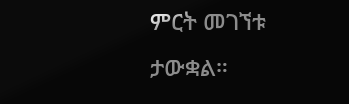ምርት መገኘቱ ታውቋል።